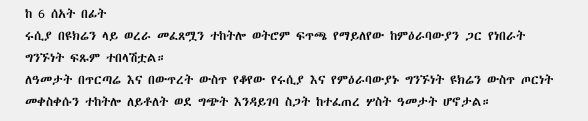ከ 6 ሰአት በፊት
ሩሲያ በዩክሬን ላይ ወረራ መፈጸሟን ተከትሎ ወትሮም ፍጥጫ የማይለየው ከምዕራባውያን ጋር የነበራት ግንኙነት ፍጹም ተበላሽቷል።
ለዓመታት በጥርጣሬ እና በውጥረት ውስጥ የቆየው የሩሲያ እና የምዕራባውያኑ ግንኙነት ዩክሬን ውስጥ ጦርነት መቀስቀሱን ተከትሎ ለይቶለት ወደ ግጭት እንዳይገባ ስጋት ከተፈጠረ ሦስት ዓመታት ሆኖታል።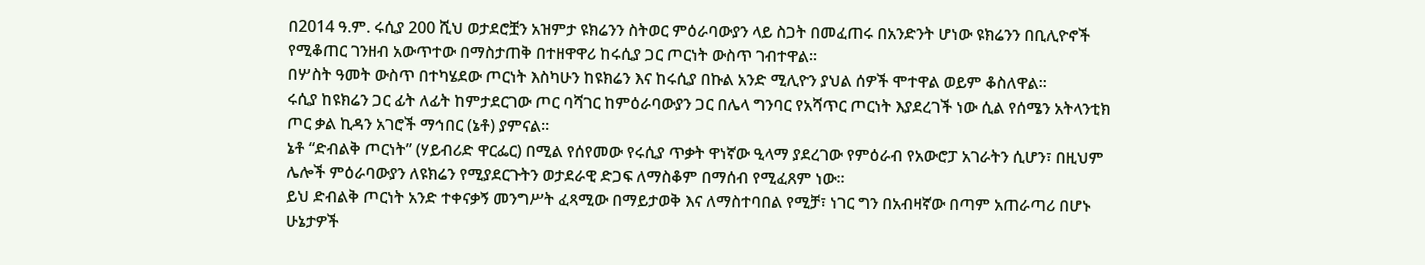በ2014 ዓ.ም. ሩሲያ 200 ሺህ ወታደሮቿን አዝምታ ዩክሬንን ስትወር ምዕራባውያን ላይ ስጋት በመፈጠሩ በአንድንት ሆነው ዩክሬንን በቢሊዮኖች የሚቆጠር ገንዘብ አውጥተው በማስታጠቅ በተዘዋዋሪ ከሩሲያ ጋር ጦርነት ውስጥ ገብተዋል።
በሦስት ዓመት ውስጥ በተካሄደው ጦርነት እስካሁን ከዩክሬን እና ከሩሲያ በኩል አንድ ሚሊዮን ያህል ሰዎች ሞተዋል ወይም ቆስለዋል።
ሩሲያ ከዩክሬን ጋር ፊት ለፊት ከምታደርገው ጦር ባሻገር ከምዕራባውያን ጋር በሌላ ግንባር የአሻጥር ጦርነት እያደረገች ነው ሲል የሰሜን አትላንቲክ ጦር ቃል ኪዳን አገሮች ማኅበር (ኔቶ) ያምናል።
ኔቶ “ድብልቅ ጦርነት” (ሃይብሪድ ዋርፌር) በሚል የሰየመው የሩሲያ ጥቃት ዋነኛው ዒላማ ያደረገው የምዕራብ የአውሮፓ አገራትን ሲሆን፣ በዚህም ሌሎች ምዕራባውያን ለዩክሬን የሚያደርጉትን ወታደራዊ ድጋፍ ለማስቆም በማሰብ የሚፈጸም ነው።
ይህ ድብልቅ ጦርነት አንድ ተቀናቃኝ መንግሥት ፈጻሚው በማይታወቅ እና ለማስተባበል የሚቻ፣ ነገር ግን በአብዛኛው በጣም አጠራጣሪ በሆኑ ሁኔታዎች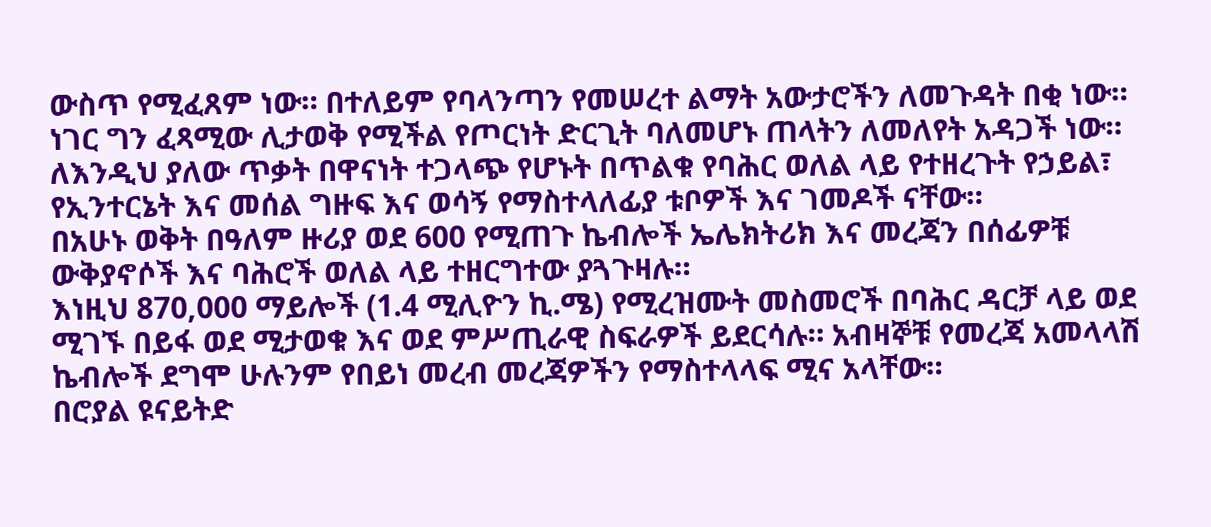ውስጥ የሚፈጸም ነው። በተለይም የባላንጣን የመሠረተ ልማት አውታሮችን ለመጉዳት በቂ ነው። ነገር ግን ፈጻሚው ሊታወቅ የሚችል የጦርነት ድርጊት ባለመሆኑ ጠላትን ለመለየት አዳጋች ነው።
ለእንዲህ ያለው ጥቃት በዋናነት ተጋላጭ የሆኑት በጥልቁ የባሕር ወለል ላይ የተዘረጉት የኃይል፣ የኢንተርኔት እና መሰል ግዙፍ እና ወሳኝ የማስተላለፊያ ቱቦዎች እና ገመዶች ናቸው።
በአሁኑ ወቅት በዓለም ዙሪያ ወደ 600 የሚጠጉ ኬብሎች ኤሌክትሪክ እና መረጃን በሰፊዎቹ ውቅያኖሶች እና ባሕሮች ወለል ላይ ተዘርግተው ያጓጉዛሉ።
እነዚህ 870,000 ማይሎች (1.4 ሚሊዮን ኪ.ሜ) የሚረዝሙት መስመሮች በባሕር ዳርቻ ላይ ወደ ሚገኙ በይፋ ወደ ሚታወቁ እና ወደ ምሥጢራዊ ስፍራዎች ይደርሳሉ። አብዛኞቹ የመረጃ አመላላሽ ኬብሎች ደግሞ ሁሉንም የበይነ መረብ መረጃዎችን የማስተላላፍ ሚና አላቸው።
በሮያል ዩናይትድ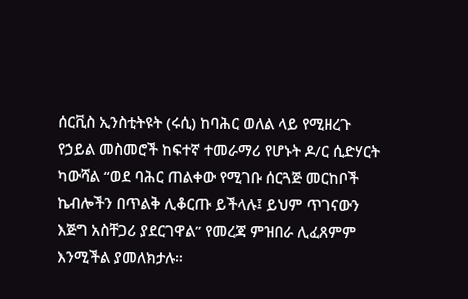ሰርቪስ ኢንስቲትዩት (ሩሲ) ከባሕር ወለል ላይ የሚዘረጉ የኃይል መስመሮች ከፍተኛ ተመራማሪ የሆኑት ዶ/ር ሲድሃርት ካውሻል “ወደ ባሕር ጠልቀው የሚገቡ ሰርጓጅ መርከቦች ኬብሎችን በጥልቅ ሊቆርጡ ይችላሉ፤ ይህም ጥገናውን እጅግ አስቸጋሪ ያደርገዋል” የመረጃ ምዝበራ ሊፈጸምም እንሚችል ያመለክታሉ።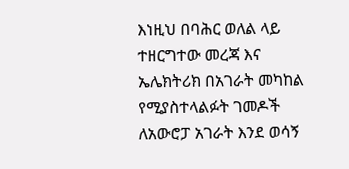እነዚህ በባሕር ወለል ላይ ተዘርግተው መረጃ እና ኤሌክትሪክ በአገራት መካከል የሚያስተላልፉት ገመዶች ለአውሮፓ አገራት እንደ ወሳኝ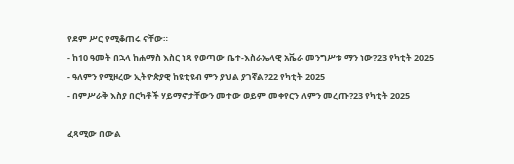የደም ሥር የሚቆጠሩ ናቸው።
- ከ10 ዓመት በኋላ ከሐማስ እስር ነጻ የወጣው ቤተ-እስራኤላዊ አቬራ መንግሥቱ ማን ነው?23 የካቲት 2025
- ዓለምን የሚዞረው ኢትዮጵያዊ ከዩቲዩብ ምን ያህል ያገኛል?22 የካቲት 2025
- በምሥራቅ እስያ በርካቶች ሃይማኖታቸውን መተው ወይም መቀየርን ለምን መረጡ?23 የካቲት 2025

ፈጻሚው በውል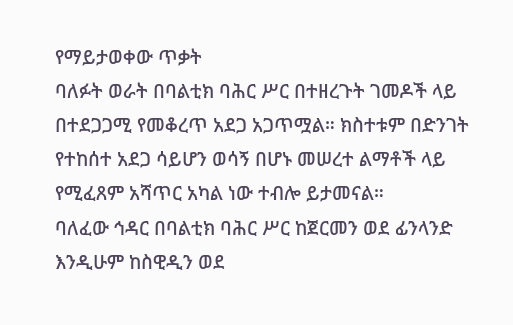የማይታወቀው ጥቃት
ባለፉት ወራት በባልቲክ ባሕር ሥር በተዘረጉት ገመዶች ላይ በተደጋጋሚ የመቆረጥ አደጋ አጋጥሟል። ክስተቱም በድንገት የተከሰተ አደጋ ሳይሆን ወሳኝ በሆኑ መሠረተ ልማቶች ላይ የሚፈጸም አሻጥር አካል ነው ተብሎ ይታመናል።
ባለፈው ኅዳር በባልቲክ ባሕር ሥር ከጀርመን ወደ ፊንላንድ እንዲሁም ከስዊዲን ወደ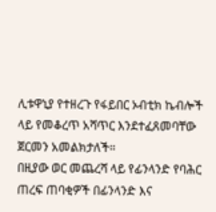ሊቱዋኒያ የተዘረጉ የፋይበር ኦብቲክ ኬብሎች ላይ የመቆረጥ አሻጥር እንደተፈጸመባቸው ጀርመን አመልክታለች።
በዚያው ወር መጨረሻ ላይ የፊንላንድ የባሕር ጠረፍ ጠባቂዎች በፊንላንድ እና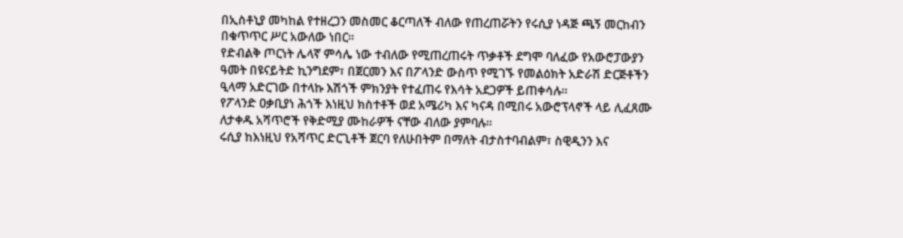በኢስቶኒያ መካከል የተዘረጋን መስመር ቆርጣለች ብለው የጠረጠሯትን የሩሲያ ነዳጅ ጫኝ መርከብን በቁጥጥር ሥር አውለው ነበር።
የድብልቅ ጦርነት ሌላኛ ምሳሌ ነው ተብለው የሚጠረጠሩት ጥቃቶች ደግሞ ባለፈው የአውሮፓውያን ዓመት በዩናይትድ ኪንግደም፣ በጀርመን እና በፖላንድ ውስጥ የሚገኙ የመልዕክት አድራሽ ድርጅቶችን ዒላማ አድርገው በተላኩ እሽጎች ምክንያት የተፈጠሩ የእሳት አደጋዎች ይጠቀሳሉ።
የፖላንድ ዐቃቢያነ ሕጎች እነዚህ ክስተቶች ወደ አሜሪካ እና ካናዳ በሚበሩ አውሮፕላኖች ላይ ሊፈጸሙ ለታቀዱ አሻጥሮች የቅድሚያ ሙከራዎች ናቸው ብለው ያምባሉ።
ሩሲያ ከእነዚህ የአሻጥር ድርጊቶች ጀርባ የለሁበትም በማለት ብታስተባብልም፣ ስዊዲንን እና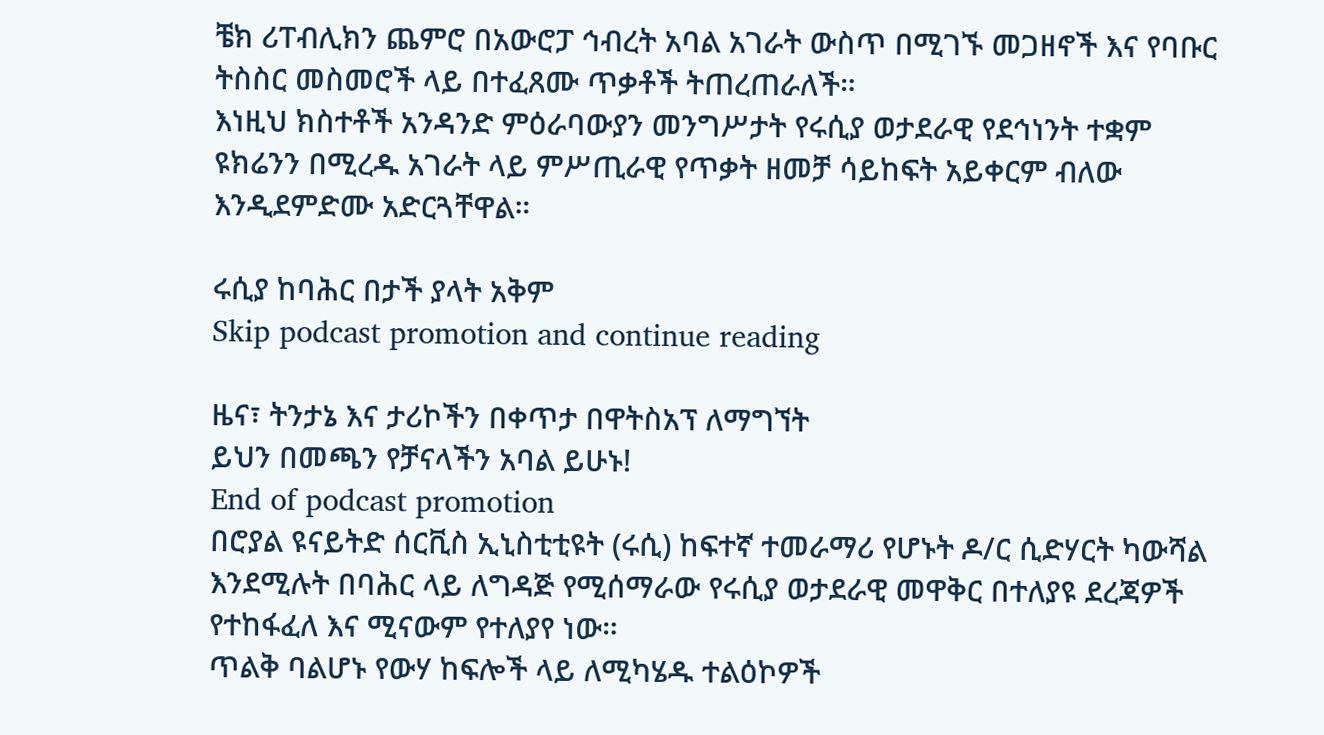ቼክ ሪፐብሊክን ጨምሮ በአውሮፓ ኅብረት አባል አገራት ውስጥ በሚገኙ መጋዘኖች እና የባቡር ትስስር መስመሮች ላይ በተፈጸሙ ጥቃቶች ትጠረጠራለች።
እነዚህ ክስተቶች አንዳንድ ምዕራባውያን መንግሥታት የሩሲያ ወታደራዊ የደኅነንት ተቋም ዩክሬንን በሚረዱ አገራት ላይ ምሥጢራዊ የጥቃት ዘመቻ ሳይከፍት አይቀርም ብለው እንዲደምድሙ አድርጓቸዋል።

ሩሲያ ከባሕር በታች ያላት አቅም
Skip podcast promotion and continue reading

ዜና፣ ትንታኔ እና ታሪኮችን በቀጥታ በዋትስአፕ ለማግኘት
ይህን በመጫን የቻናላችን አባል ይሁኑ!
End of podcast promotion
በሮያል ዩናይትድ ሰርቪስ ኢኒስቲቲዩት (ሩሲ) ከፍተኛ ተመራማሪ የሆኑት ዶ/ር ሲድሃርት ካውሻል እንደሚሉት በባሕር ላይ ለግዳጅ የሚሰማራው የሩሲያ ወታደራዊ መዋቅር በተለያዩ ደረጃዎች የተከፋፈለ እና ሚናውም የተለያየ ነው።
ጥልቅ ባልሆኑ የውሃ ከፍሎች ላይ ለሚካሄዱ ተልዕኮዎች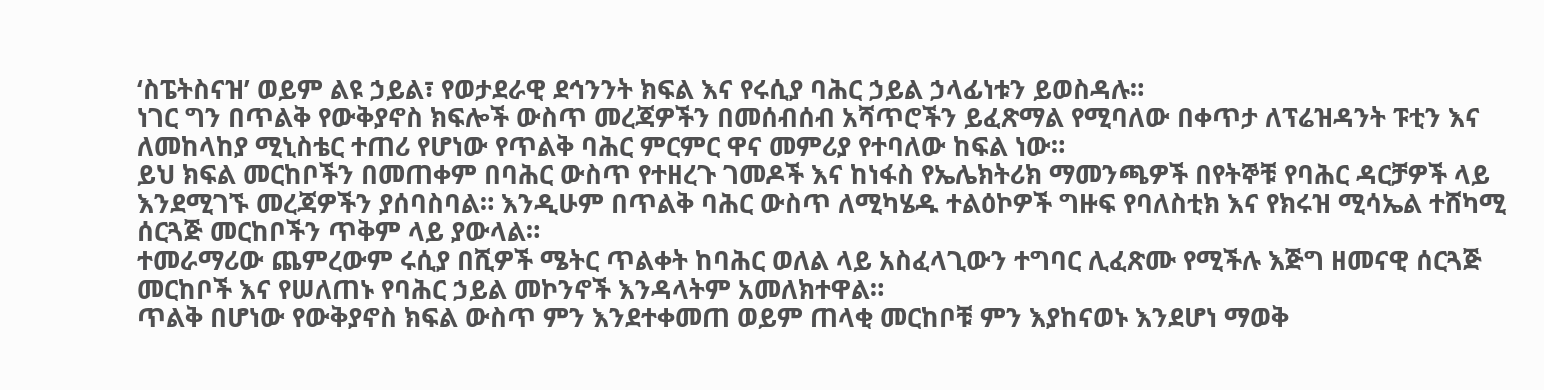‘ስፔትስናዝ’ ወይም ልዩ ኃይል፣ የወታደራዊ ደኅንንት ክፍል እና የሩሲያ ባሕር ኃይል ኃላፊነቱን ይወስዳሉ።
ነገር ግን በጥልቅ የውቅያኖስ ክፍሎች ውስጥ መረጃዎችን በመሰብሰብ አሻጥሮችን ይፈጽማል የሚባለው በቀጥታ ለፕሬዝዳንት ፑቲን እና ለመከላከያ ሚኒስቴር ተጠሪ የሆነው የጥልቅ ባሕር ምርምር ዋና መምሪያ የተባለው ከፍል ነው።
ይህ ክፍል መርከቦችን በመጠቀም በባሕር ውስጥ የተዘረጉ ገመዶች እና ከነፋስ የኤሌክትሪክ ማመንጫዎች በየትኞቹ የባሕር ዳርቻዎች ላይ እንደሚገኙ መረጃዎችን ያሰባስባል። እንዲሁም በጥልቅ ባሕር ውስጥ ለሚካሄዱ ተልዕኮዎች ግዙፍ የባለስቲክ እና የክሩዝ ሚሳኤል ተሸካሚ ሰርጓጅ መርከቦችን ጥቅም ላይ ያውላል።
ተመራማሪው ጨምረውም ሩሲያ በሺዎች ሜትር ጥልቀት ከባሕር ወለል ላይ አስፈላጊውን ተግባር ሊፈጽሙ የሚችሉ እጅግ ዘመናዊ ሰርጓጅ መርከቦች እና የሠለጠኑ የባሕር ኃይል መኮንኖች እንዳላትም አመለክተዋል።
ጥልቅ በሆነው የውቅያኖስ ክፍል ውስጥ ምን እንደተቀመጠ ወይም ጠላቂ መርከቦቹ ምን እያከናወኑ እንደሆነ ማወቅ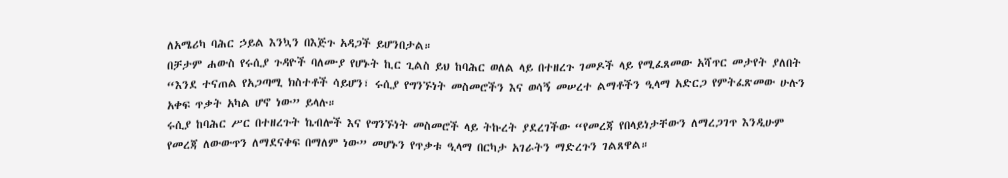ለአሜሪካ ባሕር ኃይል እንኳን በእጅጉ አዳጋች ይሆንበታል።
በቻታም ሐውስ የሩሲያ ጉዳዮች ባለሙያ የሆኑት ኪር ጊልስ ይህ ከባሕር ወለል ላይ በተዘረጉ ገመዶች ላይ የሚፈጸመው አሻጥር መታየት ያለበት “እንደ ተናጠል የአጋጣሚ ክስተቶች ሳይሆን፣ ሩሲያ የግንኙነት መስመሮችን እና ወሳኝ መሠረተ ልማቶችን ዒላማ አድርጋ የምትፈጽመው ሁሉን አቀፍ ጥቃት አካል ሆኖ ነው” ይላሉ።
ሩሲያ ከባሕር ሥር በተዘረጉት ኬብሎች እና የግንኙነት መስመሮች ላይ ትኩረት ያደረገችው “የመረጃ የበላይነታቸውን ለማረጋገጥ እንዲሁም የመረጃ ለውውጥን ለማደናቀፍ በማለም ነው” መሆኑን የጥቃቱ ዒላማ በርካታ አገራትን ማድረጉን ገልጸዋል።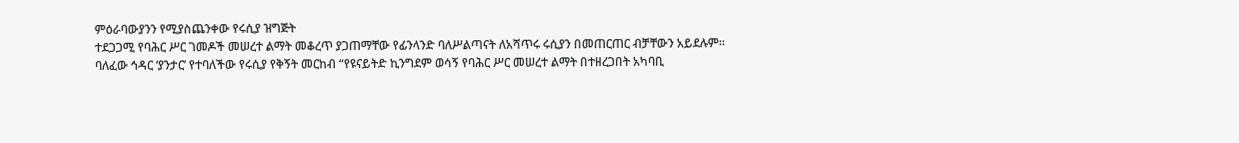ምዕራባውያንን የሚያስጨንቀው የሩሲያ ዝግጅት
ተደጋጋሚ የባሕር ሥር ገመዶች መሠረተ ልማት መቆረጥ ያጋጠማቸው የፊንላንድ ባለሥልጣናት ለአሻጥሩ ሩሲያን በመጠርጠር ብቻቸውን አይደሉም።
ባለፈው ኅዳር ‘ያንታር’ የተባለችው የሩሲያ የቅኝት መርከብ “የዩናይትድ ኪንግደም ወሳኝ የባሕር ሥር መሠረተ ልማት በተዘረጋበት አካባቢ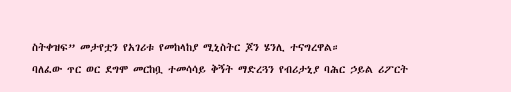ስትቀዝፍ” መታየቷን የአገሪቱ የመከላከያ ሚኒስትር ጆን ሄንሊ ተናግረዋል።
ባለፈው ጥር ወር ደግሞ መርከቧ ተመሳሳይ ቅኝት ማድረጓን የብሪታኒያ ባሕር ኃይል ሪፖርት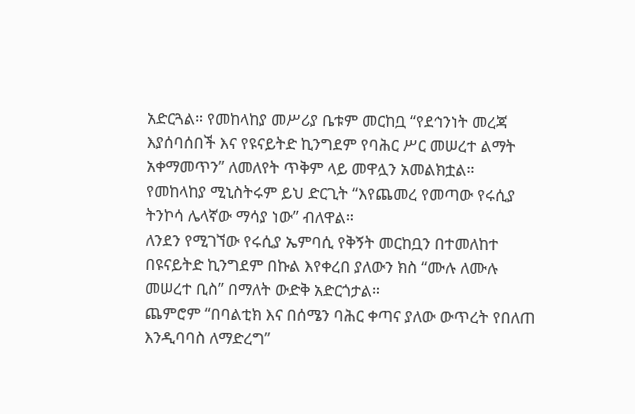አድርጓል። የመከላከያ መሥሪያ ቤቱም መርከቧ “የደኅንነት መረጃ እያሰባሰበች እና የዩናይትድ ኪንግደም የባሕር ሥር መሠረተ ልማት አቀማመጥን” ለመለየት ጥቅም ላይ መዋሏን አመልክቷል።
የመከላከያ ሚኒስትሩም ይህ ድርጊት “እየጨመረ የመጣው የሩሲያ ትንኮሳ ሌላኛው ማሳያ ነው” ብለዋል።
ለንደን የሚገኘው የሩሲያ ኤምባሲ የቅኝት መርከቧን በተመለከተ በዩናይትድ ኪንግደም በኩል እየቀረበ ያለውን ክስ “ሙሉ ለሙሉ መሠረተ ቢስ” በማለት ውድቅ አድርጎታል።
ጨምሮም “በባልቲክ እና በሰሜን ባሕር ቀጣና ያለው ውጥረት የበለጠ እንዲባባስ ለማድረግ”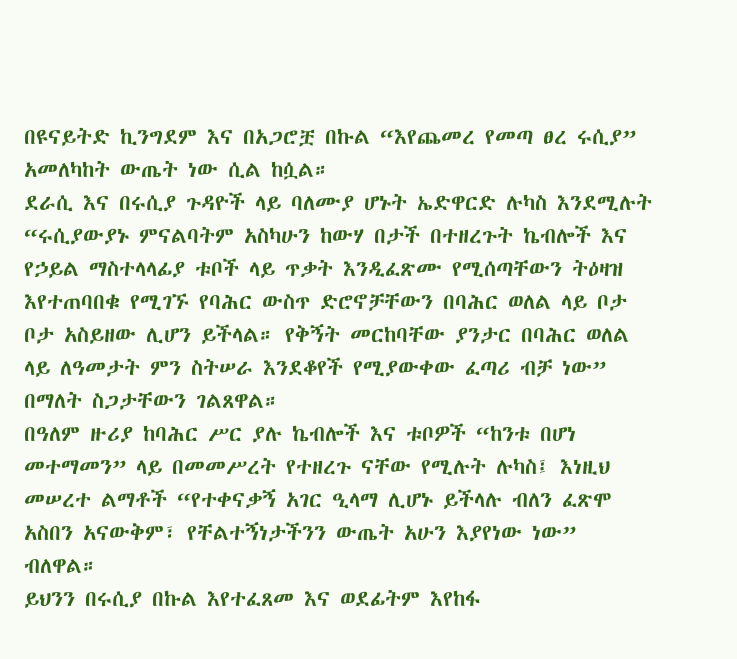በዩናይትድ ኪንግደም እና በአጋሮቿ በኩል “እየጨመረ የመጣ ፀረ ሩሲያ” አመለካከት ውጤት ነው ሲል ከሷል።
ደራሲ እና በሩሲያ ጉዳዮች ላይ ባለሙያ ሆኑት ኤድዋርድ ሉካስ እንደሚሉት “ሩሲያውያኑ ምናልባትም አስካሁን ከውሃ በታች በተዘረጉት ኬብሎች እና የኃይል ማስተላላፊያ ቱቦች ላይ ጥቃት እንዲፈጽሙ የሚሰጣቸውን ትዕዛዝ እየተጠባበቁ የሚገኙ የባሕር ውስጥ ድሮኖቻቸውን በባሕር ወለል ላይ ቦታ ቦታ አስይዘው ሊሆን ይችላል። የቅኝት መርከባቸው ያንታር በባሕር ወለል ላይ ለዓመታት ምን ስትሠራ እንደቆየች የሚያውቀው ፈጣሪ ብቻ ነው” በማለት ስጋታቸውን ገልጸዋል።
በዓለም ዙሪያ ከባሕር ሥር ያሉ ኬብሎች እና ቱቦዎች “ከንቱ በሆነ መተማመን” ላይ በመመሥረት የተዘረጉ ናቸው የሚሉት ሉካስ፤ እነዚህ መሠረተ ልማቶች “የተቀናቃኝ አገር ዒላማ ሊሆኑ ይችላሉ ብለን ፈጽሞ አስበን አናውቅም፣ የቸልተኝነታችንን ውጤት አሁን እያየነው ነው” ብለዋል።
ይህንን በሩሲያ በኩል እየተፈጸመ እና ወደፊትም እየከፋ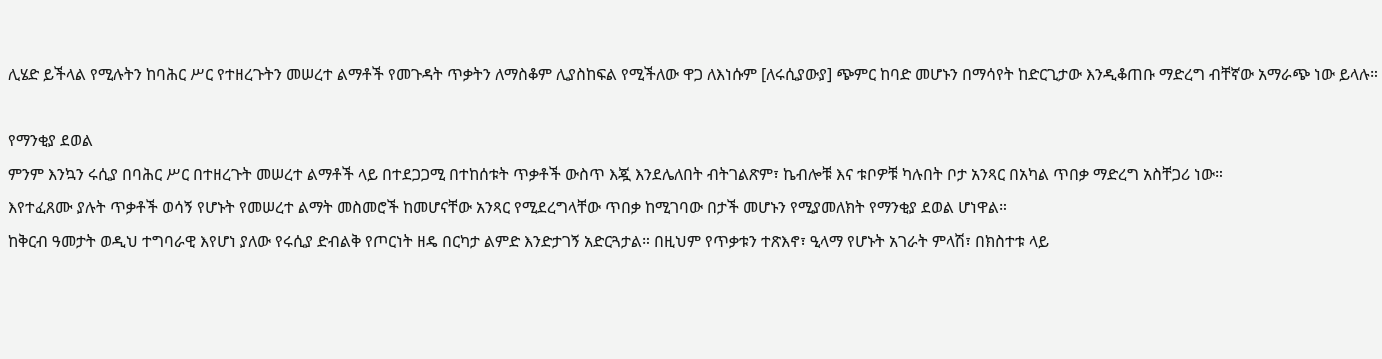ሊሄድ ይችላል የሚሉትን ከባሕር ሥር የተዘረጉትን መሠረተ ልማቶች የመጉዳት ጥቃትን ለማስቆም ሊያስከፍል የሚችለው ዋጋ ለእነሱም [ለሩሲያውያ] ጭምር ከባድ መሆኑን በማሳየት ከድርጊታው እንዲቆጠቡ ማድረግ ብቸኛው አማራጭ ነው ይላሉ።

የማንቂያ ደወል
ምንም እንኳን ሩሲያ በባሕር ሥር በተዘረጉት መሠረተ ልማቶች ላይ በተደጋጋሚ በተከሰቱት ጥቃቶች ውስጥ እጇ እንደሌለበት ብትገልጽም፣ ኬብሎቹ እና ቱቦዎቹ ካሉበት ቦታ አንጻር በአካል ጥበቃ ማድረግ አስቸጋሪ ነው።
እየተፈጸሙ ያሉት ጥቃቶች ወሳኝ የሆኑት የመሠረተ ልማት መስመሮች ከመሆናቸው አንጻር የሚደረግላቸው ጥበቃ ከሚገባው በታች መሆኑን የሚያመለክት የማንቂያ ደወል ሆነዋል።
ከቅርብ ዓመታት ወዲህ ተግባራዊ እየሆነ ያለው የሩሲያ ድብልቅ የጦርነት ዘዴ በርካታ ልምድ እንድታገኝ አድርጓታል። በዚህም የጥቃቱን ተጽእኖ፣ ዒላማ የሆኑት አገራት ምላሽ፣ በክስተቱ ላይ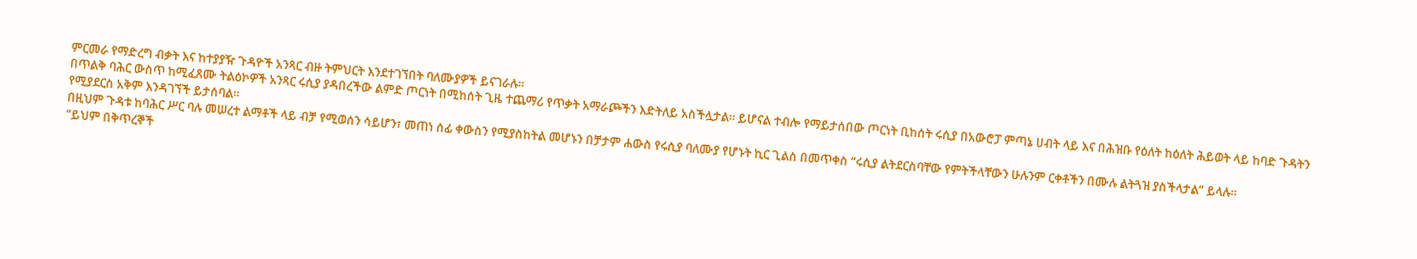ምርመራ የማድረግ ብቃት እና ከተያያዥ ጉዳዮች አንጻር ብዙ ትምህርት እንደተገኘበት ባለሙያዎች ይናገራሉ።
በጥልቅ ባሕር ውስጥ ከሚፈጸሙ ትልዕኮዎች አንጻር ሩሲያ ያዳበረችው ልምድ ጦርነት በሚከሰት ጊዜ ተጨማሪ የጥቃት አማራጮችን እድትለይ አስችሏታል። ይሆናል ተብሎ የማይታሰበው ጦርነት ቢከሰት ሩሲያ በአውሮፓ ምጣኔ ሀብት ላይ እና በሕዝቡ የዕለት ከዕለት ሕይወት ላይ ከባድ ጉዳትን የሚያደርስ አቅም እንዳገኘች ይታሰባል።
በዚህም ጉዳቱ ከባሕር ሥር ባሉ መሠረተ ልማቶች ላይ ብቻ የሚወሰን ሳይሆን፣ መጠነ ሰፊ ቀውስን የሚያስከትል መሆኑን በቻታም ሐውስ የሩሲያ ባለሙያ የሆኑት ኪር ጊልስ በመጥቀስ “ሩሲያ ልትደርስባቸው የምትችላቸውን ሁሉንም ርቀቶችን በሙሉ ልትጓዝ ያስችላታል” ይላሉ።
“ይህም በቅጥረኞች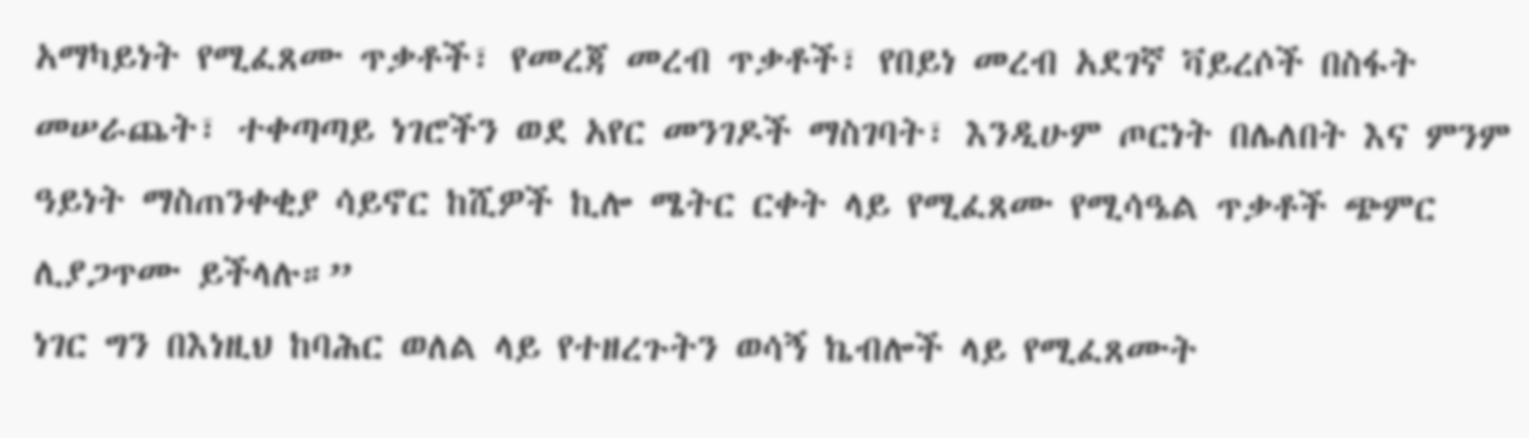አማካይነት የሚፈጸሙ ጥቃቶች፣ የመረጃ መረብ ጥቃቶች፣ የበይነ መረብ አደገኛ ቫይረሶች በስፋት መሠራጨት፣ ተቀጣጣይ ነገሮችን ወደ አየር መንገዶች ማስገባት፣ እንዲሁም ጦርነት በሌለበት እና ምንም ዓይነት ማስጠንቀቂያ ሳይኖር ከሺዎች ኪሎ ሜትር ርቀት ላይ የሚፈጸሙ የሚሳዔል ጥቃቶች ጭምር ሊያጋጥሙ ይችላሉ።”
ነገር ግን በእነዚህ ከባሕር ወለል ላይ የተዘረጉትን ወሳኝ ኬብሎች ላይ የሚፈጸሙት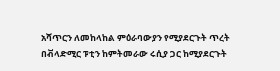አሻጥርን ለመከላከል ምዕራባውያን የሚያደርጉት ጥረት በቭላድሚር ፑቲን ከምትመራው ሩሲያ ጋር ከሚያደርጉት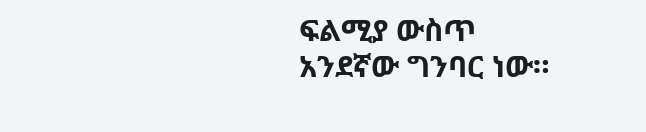ፍልሚያ ውስጥ አንደኛው ግንባር ነው።